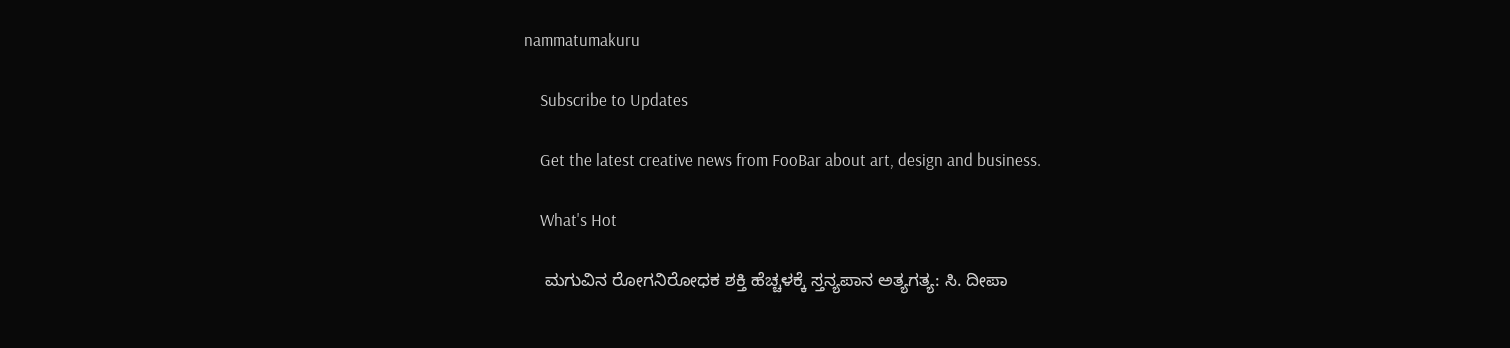nammatumakuru

    Subscribe to Updates

    Get the latest creative news from FooBar about art, design and business.

    What's Hot

    ಮಗುವಿನ ರೋಗನಿರೋಧಕ ಶಕ್ತಿ ಹೆಚ್ಚಳಕ್ಕೆ ಸ್ತನ್ಯಪಾನ ಅತ್ಯಗತ್ಯ: ಸಿ. ದೀಪಾ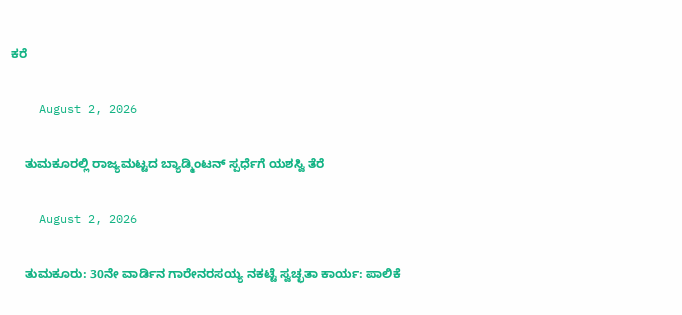ಕರೆ

    August 2, 2026

    ತುಮಕೂರಲ್ಲಿ ರಾಜ್ಯಮಟ್ಟದ ಬ್ಯಾಡ್ಮಿಂಟನ್ ಸ್ಪರ್ಧೆಗೆ ಯಶಸ್ವಿ ತೆರೆ

    August 2, 2026

    ತುಮಕೂರು: 30ನೇ ವಾರ್ಡಿನ ಗಾರೇನರಸಯ್ಯ ನಕಟ್ಟೆ ಸ್ವಚ್ಛತಾ ಕಾರ್ಯ: ಪಾಲಿಕೆ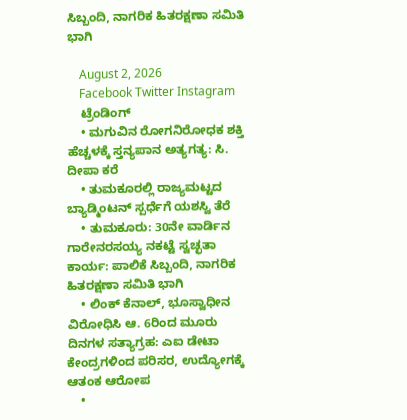ಸಿಬ್ಬಂದಿ, ನಾಗರಿಕ ಹಿತರಕ್ಷಣಾ ಸಮಿತಿ ಭಾಗಿ

    August 2, 2026
    Facebook Twitter Instagram
    ಟ್ರೆಂಡಿಂಗ್
    • ಮಗುವಿನ ರೋಗನಿರೋಧಕ ಶಕ್ತಿ ಹೆಚ್ಚಳಕ್ಕೆ ಸ್ತನ್ಯಪಾನ ಅತ್ಯಗತ್ಯ: ಸಿ. ದೀಪಾ ಕರೆ
    • ತುಮಕೂರಲ್ಲಿ ರಾಜ್ಯಮಟ್ಟದ ಬ್ಯಾಡ್ಮಿಂಟನ್ ಸ್ಪರ್ಧೆಗೆ ಯಶಸ್ವಿ ತೆರೆ
    • ತುಮಕೂರು: 30ನೇ ವಾರ್ಡಿನ ಗಾರೇನರಸಯ್ಯ ನಕಟ್ಟೆ ಸ್ವಚ್ಛತಾ ಕಾರ್ಯ: ಪಾಲಿಕೆ ಸಿಬ್ಬಂದಿ, ನಾಗರಿಕ ಹಿತರಕ್ಷಣಾ ಸಮಿತಿ ಭಾಗಿ
    • ಲಿಂಕ್ ಕೆನಾಲ್, ಭೂಸ್ವಾಧೀನ ವಿರೋಧಿಸಿ ಆ. 6ರಿಂದ ಮೂರು ದಿನಗಳ ಸತ್ಯಾಗ್ರಹ: ಎಐ ಡೇಟಾ ಕೇಂದ್ರಗಳಿಂದ ಪರಿಸರ, ಉದ್ಯೋಗಕ್ಕೆ ಆತಂಕ ಆರೋಪ
    •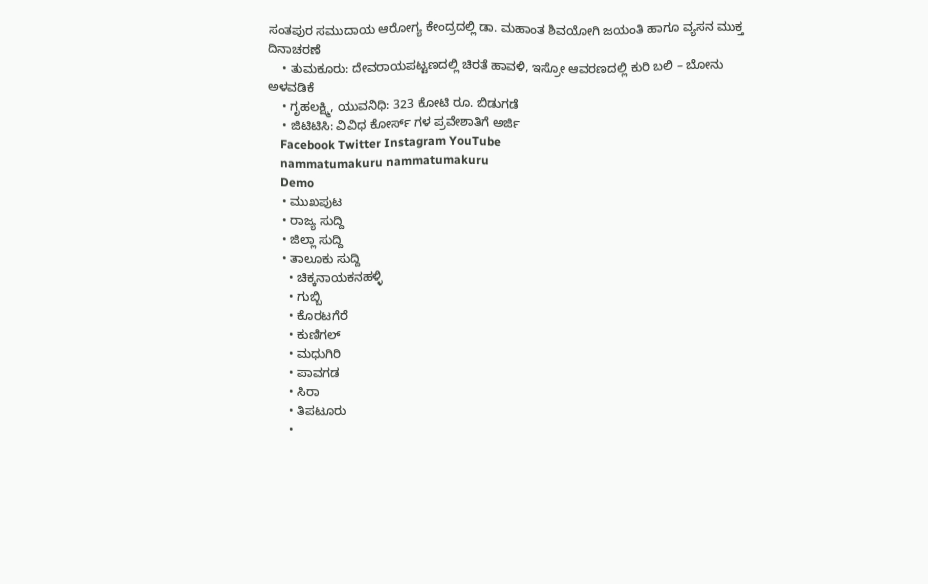ಸಂತಪುರ ಸಮುದಾಯ ಆರೋಗ್ಯ ಕೇಂದ್ರದಲ್ಲಿ ಡಾ. ಮಹಾಂತ ಶಿವಯೋಗಿ ಜಯಂತಿ ಹಾಗೂ ವ್ಯಸನ ಮುಕ್ತ ದಿನಾಚರಣೆ
    • ತುಮಕೂರು: ದೇವರಾಯಪಟ್ಟಣದಲ್ಲಿ ಚಿರತೆ ಹಾವಳಿ, ಇಸ್ರೋ ಆವರಣದಲ್ಲಿ ಕುರಿ ಬಲಿ – ಬೋನು ಅಳವಡಿಕೆ
    • ಗೃಹಲಕ್ಷ್ಮಿ, ಯುವನಿಧಿ: 323 ಕೋಟಿ ರೂ. ಬಿಡುಗಡೆ
    • ಜಿಟಿಟಿಸಿ: ವಿವಿಧ ಕೋರ್ಸ್ ಗಳ ಪ್ರವೇಶಾತಿಗೆ ಅರ್ಜಿ
    Facebook Twitter Instagram YouTube
    nammatumakuru nammatumakuru
    Demo
    • ಮುಖಪುಟ
    • ರಾಜ್ಯ ಸುದ್ದಿ
    • ಜಿಲ್ಲಾ ಸುದ್ದಿ
    • ತಾಲೂಕು ಸುದ್ದಿ
      • ಚಿಕ್ಕನಾಯಕನಹಳ್ಳಿ
      • ಗುಬ್ಬಿ
      • ಕೊರಟಗೆರೆ
      • ಕುಣಿಗಲ್
      • ಮಧುಗಿರಿ
      • ಪಾವಗಡ
      • ಸಿರಾ
      • ತಿಪಟೂರು
      •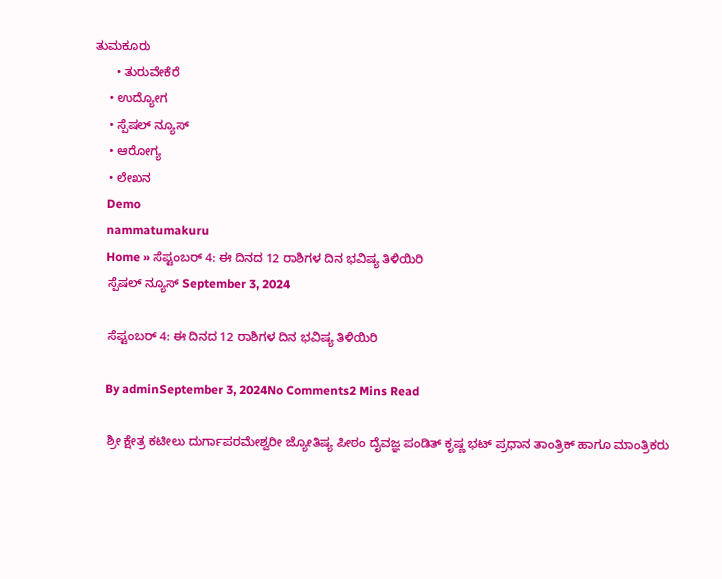ತುಮಕೂರು
      • ತುರುವೇಕೆರೆ
    • ಉದ್ಯೋಗ
    • ಸ್ಪೆಷಲ್ ನ್ಯೂಸ್
    • ಆರೋಗ್ಯ
    • ಲೇಖನ
    Demo
    nammatumakuru
    Home » ಸೆಪ್ಟಂಬರ್ 4: ಈ ದಿನದ 12 ರಾಶಿಗಳ ದಿನ ಭವಿಷ್ಯ ತಿಳಿಯಿರಿ
    ಸ್ಪೆಷಲ್ ನ್ಯೂಸ್ September 3, 2024

    ಸೆಪ್ಟಂಬರ್ 4: ಈ ದಿನದ 12 ರಾಶಿಗಳ ದಿನ ಭವಿಷ್ಯ ತಿಳಿಯಿರಿ

    By adminSeptember 3, 2024No Comments2 Mins Read

    ಶ್ರೀ ಕ್ಷೇತ್ರ ಕಟೀಲು ದುರ್ಗಾಪರಮೇಶ್ವರೀ ಜ್ಯೋತಿಷ್ಯ ಪೀಠಂ ದೈವಜ್ಞ ಪಂಡಿತ್ ಕೃಷ್ಣ ಭಟ್ ಪ್ರಧಾನ ತಾಂತ್ರಿಕ್ ಹಾಗೂ ಮಾಂತ್ರಿಕರು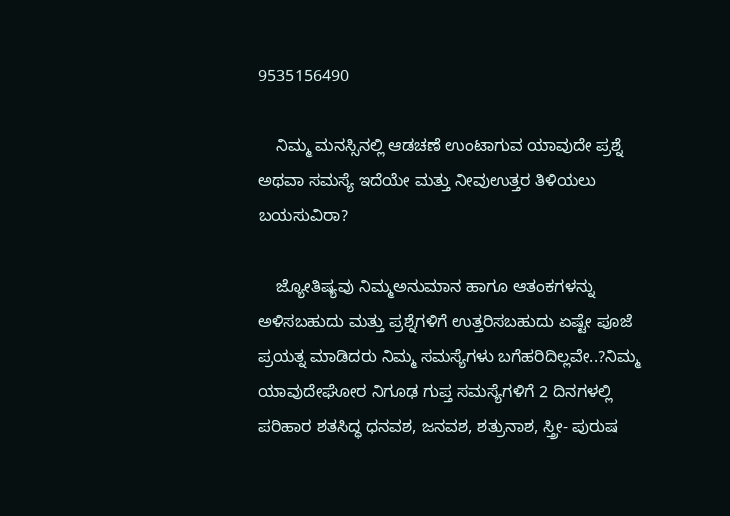9535156490

    ನಿಮ್ಮ ಮನಸ್ಸಿನಲ್ಲಿ ಆಡಚಣೆ ಉಂಟಾಗುವ ಯಾವುದೇ ಪ್ರಶ್ನೆ ಅಥವಾ ಸಮಸ್ಯೆ ಇದೆಯೇ ಮತ್ತು ನೀವುಉತ್ತರ ತಿಳಿಯಲು ಬಯಸುವಿರಾ?

    ಜ್ಯೋತಿಷ್ಯವು ನಿಮ್ಮಅನುಮಾನ ಹಾಗೂ ಆತಂಕಗಳನ್ನು ಅಳಿಸಬಹುದು ಮತ್ತು ಪ್ರಶ್ನೆಗಳಿಗೆ ಉತ್ತರಿಸಬಹುದು ಏಷ್ಟೇ ಪೂಜೆ ಪ್ರಯತ್ನ ಮಾಡಿದರು ನಿಮ್ಮ ಸಮಸ್ಯೆಗಳು ಬಗೆಹರಿದಿಲ್ಲವೇ..?ನಿಮ್ಮ ಯಾವುದೇಘೋರ ನಿಗೂಢ ಗುಪ್ತ ಸಮಸ್ಯೆಗಳಿಗೆ 2 ದಿನಗಳಲ್ಲಿ ಪರಿಹಾರ ಶತಸಿದ್ಧ ಧನವಶ, ಜನವಶ, ಶತ್ರುನಾಶ, ಸ್ತ್ರೀ- ಪುರುಷ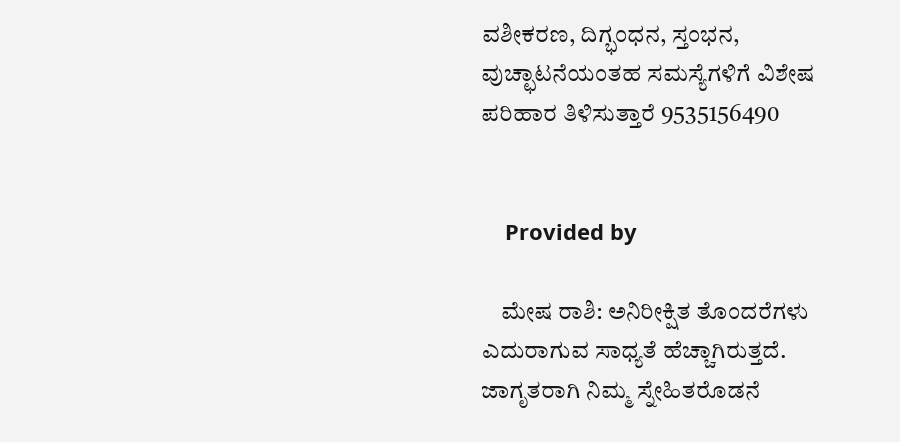ವಶೀಕರಣ, ದಿಗ್ಭಂಧನ, ಸ್ತಂಭನ, ವುಚ್ಛಾಟನೆಯಂತಹ ಸಮಸ್ಯೆಗಳಿಗೆ ವಿಶೇಷ ಪರಿಹಾರ ತಿಳಿಸುತ್ತಾರೆ 9535156490


    Provided by

    ಮೇಷ ರಾಶಿ: ಅನಿರೀಕ್ಷಿತ ತೊಂದರೆಗಳು ಎದುರಾಗುವ ಸಾಧ್ಯತೆ ಹೆಚ್ಚಾಗಿರುತ್ತದೆ. ಜಾಗೃತರಾಗಿ ನಿಮ್ಮ ಸ್ನೇಹಿತರೊಡನೆ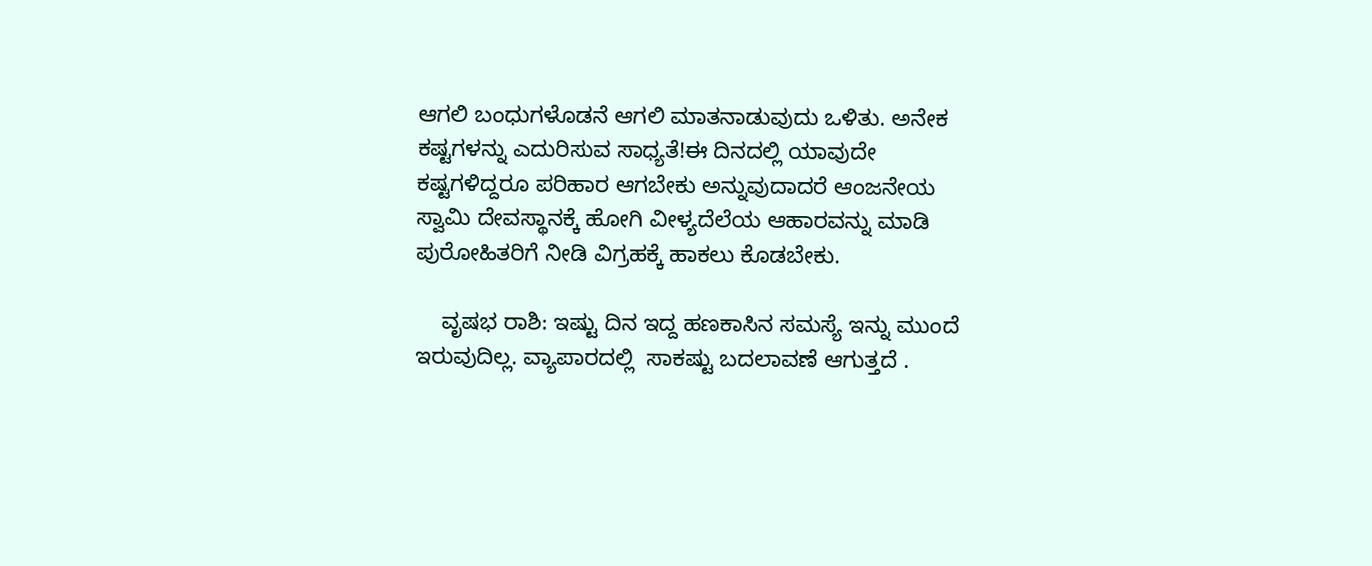ಆಗಲಿ ಬಂಧುಗಳೊಡನೆ ಆಗಲಿ ಮಾತನಾಡುವುದು ಒಳಿತು. ಅನೇಕ ಕಷ್ಟಗಳನ್ನು ಎದುರಿಸುವ ಸಾಧ್ಯತೆ!ಈ ದಿನದಲ್ಲಿ ಯಾವುದೇ ಕಷ್ಟಗಳಿದ್ದರೂ ಪರಿಹಾರ ಆಗಬೇಕು ಅನ್ನುವುದಾದರೆ ಆಂಜನೇಯ ಸ್ವಾಮಿ ದೇವಸ್ಥಾನಕ್ಕೆ ಹೋಗಿ ವೀಳ್ಯದೆಲೆಯ ಆಹಾರವನ್ನು ಮಾಡಿ  ಪುರೋಹಿತರಿಗೆ ನೀಡಿ ವಿಗ್ರಹಕ್ಕೆ ಹಾಕಲು ಕೊಡಬೇಕು.

    ವೃಷಭ ರಾಶಿ: ಇಷ್ಟು ದಿನ ಇದ್ದ ಹಣಕಾಸಿನ ಸಮಸ್ಯೆ ಇನ್ನು ಮುಂದೆ ಇರುವುದಿಲ್ಲ. ವ್ಯಾಪಾರದಲ್ಲಿ  ಸಾಕಷ್ಟು ಬದಲಾವಣೆ ಆಗುತ್ತದೆ .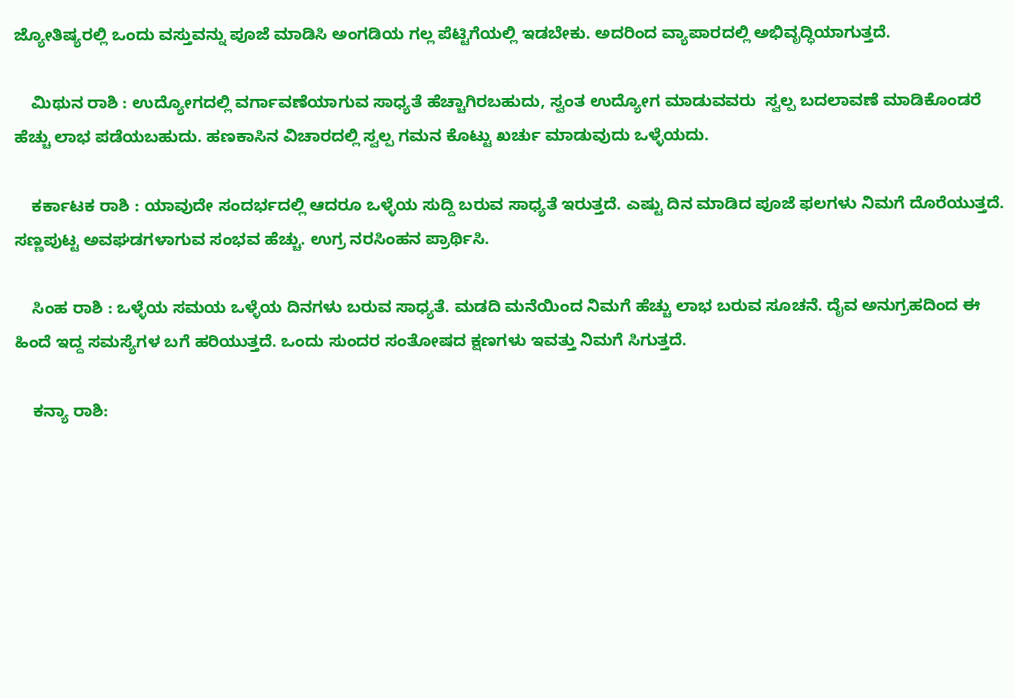ಜ್ಯೋತಿಷ್ಯರಲ್ಲಿ ಒಂದು ವಸ್ತುವನ್ನು ಪೂಜೆ ಮಾಡಿಸಿ ಅಂಗಡಿಯ ಗಲ್ಲ ಪೆಟ್ಟಿಗೆಯಲ್ಲಿ ಇಡಬೇಕು. ಅದರಿಂದ ವ್ಯಾಪಾರದಲ್ಲಿ ಅಭಿವೃದ್ಧಿಯಾಗುತ್ತದೆ.

    ಮಿಥುನ ರಾಶಿ : ಉದ್ಯೋಗದಲ್ಲಿ ವರ್ಗಾವಣೆಯಾಗುವ ಸಾಧ್ಯತೆ ಹೆಚ್ಚಾಗಿರಬಹುದು, ಸ್ವಂತ ಉದ್ಯೋಗ ಮಾಡುವವರು  ಸ್ವಲ್ಪ ಬದಲಾವಣೆ ಮಾಡಿಕೊಂಡರೆ ಹೆಚ್ಚು ಲಾಭ ಪಡೆಯಬಹುದು. ಹಣಕಾಸಿನ ವಿಚಾರದಲ್ಲಿ ಸ್ವಲ್ಪ ಗಮನ ಕೊಟ್ಟು ಖರ್ಚು ಮಾಡುವುದು ಒಳ್ಳೆಯದು.

    ಕರ್ಕಾಟಕ ರಾಶಿ : ಯಾವುದೇ ಸಂದರ್ಭದಲ್ಲಿ ಆದರೂ ಒಳ್ಳೆಯ ಸುದ್ದಿ ಬರುವ ಸಾಧ್ಯತೆ ಇರುತ್ತದೆ. ಎಷ್ಟು ದಿನ ಮಾಡಿದ ಪೂಜೆ ಫಲಗಳು ನಿಮಗೆ ದೊರೆಯುತ್ತದೆ. ಸಣ್ಣಪುಟ್ಟ ಅವಘಡಗಳಾಗುವ ಸಂಭವ ಹೆಚ್ಚು. ಉಗ್ರ ನರಸಿಂಹನ ಪ್ರಾರ್ಥಿಸಿ.

    ಸಿಂಹ ರಾಶಿ : ಒಳ್ಳೆಯ ಸಮಯ ಒಳ್ಳೆಯ ದಿನಗಳು ಬರುವ ಸಾಧ್ಯತೆ. ಮಡದಿ ಮನೆಯಿಂದ ನಿಮಗೆ ಹೆಚ್ಚು ಲಾಭ ಬರುವ ಸೂಚನೆ. ದೈವ ಅನುಗ್ರಹದಿಂದ ಈ ಹಿಂದೆ ಇದ್ದ ಸಮಸ್ಯೆಗಳ ಬಗೆ ಹರಿಯುತ್ತದೆ. ಒಂದು ಸುಂದರ ಸಂತೋಷದ ಕ್ಷಣಗಳು ಇವತ್ತು ನಿಮಗೆ ಸಿಗುತ್ತದೆ.

    ಕನ್ಯಾ ರಾಶಿ: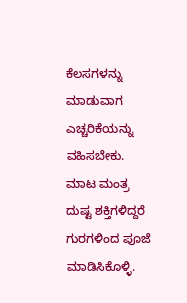ಕೆಲಸಗಳನ್ನು ಮಾಡುವಾಗ ಎಚ್ಚರಿಕೆಯನ್ನು ವಹಿಸಬೇಕು. ಮಾಟ ಮಂತ್ರ ದುಷ್ಟ ಶಕ್ತಿಗಳಿದ್ದರೆ ಗುರಗಳಿಂದ ಪೂಜೆ ಮಾಡಿಸಿಕೊಳ್ಳಿ.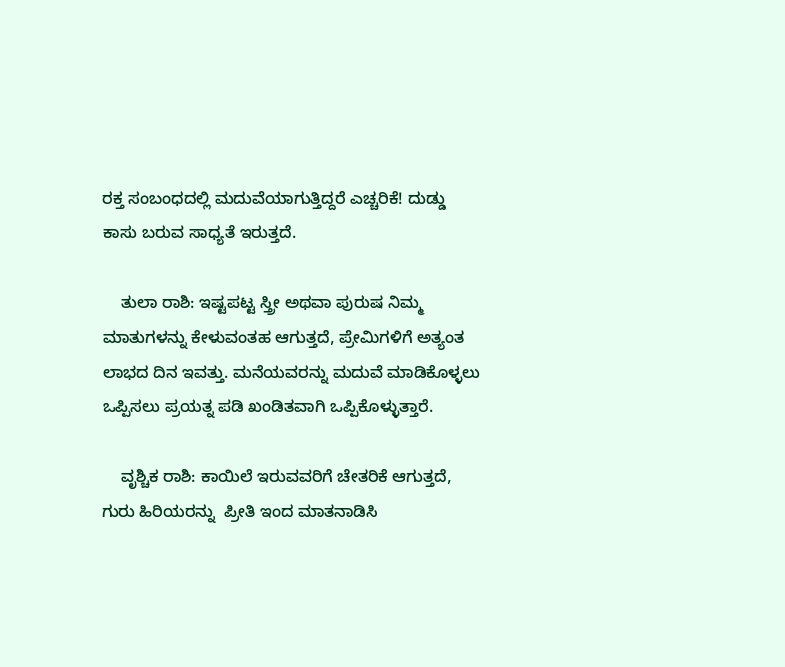ರಕ್ತ ಸಂಬಂಧದಲ್ಲಿ ಮದುವೆಯಾಗುತ್ತಿದ್ದರೆ ಎಚ್ಚರಿಕೆ! ದುಡ್ಡು ಕಾಸು ಬರುವ ಸಾಧ್ಯತೆ ಇರುತ್ತದೆ.

    ತುಲಾ ರಾಶಿ: ಇಷ್ಟಪಟ್ಟ ಸ್ತ್ರೀ ಅಥವಾ ಪುರುಷ ನಿಮ್ಮ ಮಾತುಗಳನ್ನು ಕೇಳುವಂತಹ ಆಗುತ್ತದೆ, ಪ್ರೇಮಿಗಳಿಗೆ ಅತ್ಯಂತ ಲಾಭದ ದಿನ ಇವತ್ತು. ಮನೆಯವರನ್ನು ಮದುವೆ ಮಾಡಿಕೊಳ್ಳಲು ಒಪ್ಪಿಸಲು ಪ್ರಯತ್ನ ಪಡಿ ಖಂಡಿತವಾಗಿ ಒಪ್ಪಿಕೊಳ್ಳುತ್ತಾರೆ.

    ವೃಶ್ಚಿಕ ರಾಶಿ: ಕಾಯಿಲೆ ಇರುವವರಿಗೆ ಚೇತರಿಕೆ ಆಗುತ್ತದೆ, ಗುರು ಹಿರಿಯರನ್ನು  ಪ್ರೀತಿ ಇಂದ ಮಾತನಾಡಿಸಿ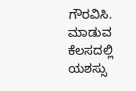ಗೌರವಿಸಿ. ಮಾಡುವ ಕೆಲಸದಲ್ಲಿ ಯಶಸ್ಸು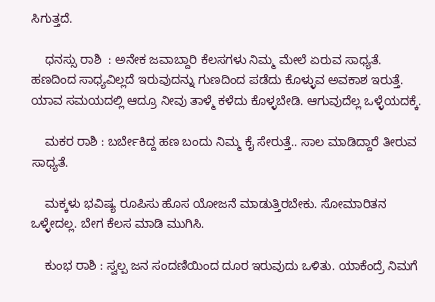ಸಿಗುತ್ತದೆ.

    ಧನಸ್ಸು ರಾಶಿ  : ಅನೇಕ ಜವಾಬ್ದಾರಿ ಕೆಲಸಗಳು ನಿಮ್ಮ ಮೇಲೆ ಏರುವ ಸಾಧ್ಯತೆ. ಹಣದಿಂದ ಸಾಧ್ಯವಿಲ್ಲದೆ ಇರುವುದನ್ನು ಗುಣದಿಂದ ಪಡೆದು ಕೊಳ್ಳುವ ಅವಕಾಶ ಇರುತ್ತೆ. ಯಾವ ಸಮಯದಲ್ಲಿ ಆದ್ರೂ ನೀವು ತಾಳ್ಮೆ ಕಳೆದು ಕೊಳ್ಳಬೇಡಿ. ಆಗುವುದೆಲ್ಲ ಒಳ್ಳೆಯದಕ್ಕೆ.

    ಮಕರ ರಾಶಿ : ಬರ್ಬೇಕಿದ್ದ ಹಣ ಬಂದು ನಿಮ್ಮ ಕೈ ಸೇರುತ್ತೆ.. ಸಾಲ ಮಾಡಿದ್ದಾರೆ ತೀರುವ ಸಾಧ್ಯತೆ.

    ಮಕ್ಕಳು ಭವಿಷ್ಯ ರೂಪಿಸು ಹೊಸ ಯೋಜನೆ ಮಾಡುತ್ತಿರಬೇಕು. ಸೋಮಾರಿತನ ಒಳ್ಳೇದಲ್ಲ. ಬೇಗ ಕೆಲಸ ಮಾಡಿ ಮುಗಿಸಿ.

    ಕುಂಭ ರಾಶಿ : ಸ್ವಲ್ಪ ಜನ ಸಂದಣಿಯಿಂದ ದೂರ ಇರುವುದು ಒಳಿತು. ಯಾಕೆಂದ್ರೆ ನಿಮಗೆ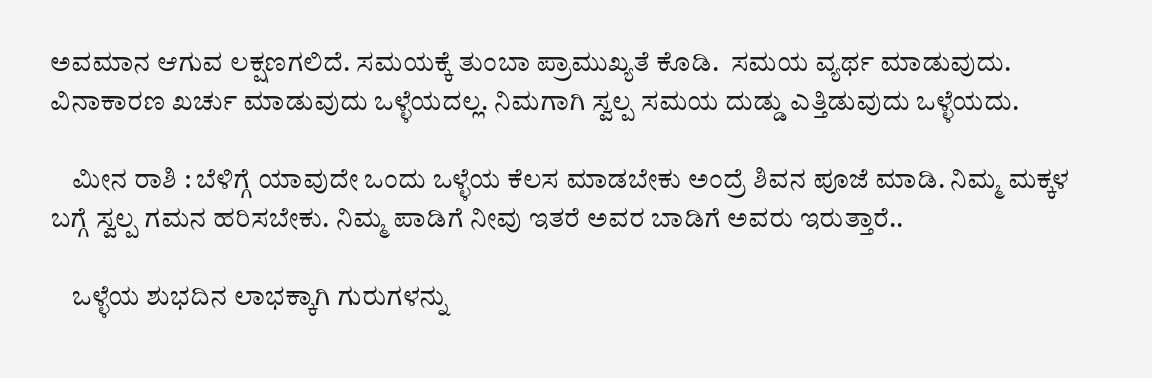ಅವಮಾನ ಆಗುವ ಲಕ್ಷಣಗಲಿದೆ. ಸಮಯಕ್ಕೆ ತುಂಬಾ ಪ್ರಾಮುಖ್ಯತೆ ಕೊಡಿ.  ಸಮಯ ವ್ಯರ್ಥ ಮಾಡುವುದು. ವಿನಾಕಾರಣ ಖರ್ಚು ಮಾಡುವುದು ಒಳ್ಳೆಯದಲ್ಲ. ನಿಮಗಾಗಿ ಸ್ವಲ್ಪ ಸಮಯ ದುಡ್ಡು ಎತ್ತಿಡುವುದು ಒಳ್ಳೆಯದು.

    ಮೀನ ರಾಶಿ : ಬೆಳಿಗ್ಗೆ ಯಾವುದೇ ಒಂದು ಒಳ್ಳೆಯ ಕೆಲಸ ಮಾಡಬೇಕು ಅಂದ್ರೆ ಶಿವನ ಪೂಜೆ ಮಾಡಿ. ನಿಮ್ಮ ಮಕ್ಕಳ ಬಗ್ಗೆ ಸ್ವಲ್ಪ ಗಮನ ಹರಿಸಬೇಕು. ನಿಮ್ಮ ಪಾಡಿಗೆ ನೀವು ಇತರೆ ಅವರ ಬಾಡಿಗೆ ಅವರು ಇರುತ್ತಾರೆ..

    ಒಳ್ಳೆಯ ಶುಭದಿನ ಲಾಭಕ್ಕಾಗಿ ಗುರುಗಳನ್ನು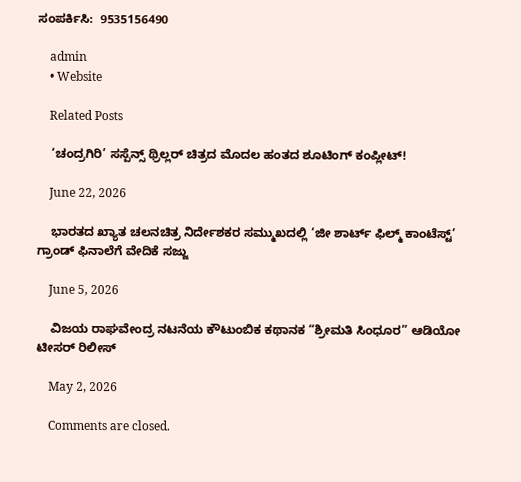ಸಂಪರ್ಕಿಸಿ:  9535156490

    admin
    • Website

    Related Posts

    ‘ಚಂದ್ರಗಿರಿ’ ಸಸ್ಪೆನ್ಸ್ ಥ್ರಿಲ್ಲರ್ ಚಿತ್ರದ ಮೊದಲ ಹಂತದ ಶೂಟಿಂಗ್ ಕಂಪ್ಲೀಟ್!

    June 22, 2026

    ಭಾರತದ ಖ್ಯಾತ ಚಲನಚಿತ್ರ ನಿರ್ದೇಶಕರ ಸಮ್ಮುಖದಲ್ಲಿ ‘ಜೀ ಶಾರ್ಟ್ ಫಿಲ್ಮ್ ಕಾಂಟೆಸ್ಟ್’ ಗ್ರಾಂಡ್ ಫಿನಾಲೆಗೆ ವೇದಿಕೆ ಸಜ್ಜು

    June 5, 2026

    ವಿಜಯ ರಾಘವೇಂದ್ರ ನಟನೆಯ ಕೌಟುಂಬಿಕ ಕಥಾನಕ “ಶ್ರೀಮತಿ ಸಿಂಧೂರ” ಆಡಿಯೋ ಟೀಸರ್ ರಿಲೀಸ್

    May 2, 2026

    Comments are closed.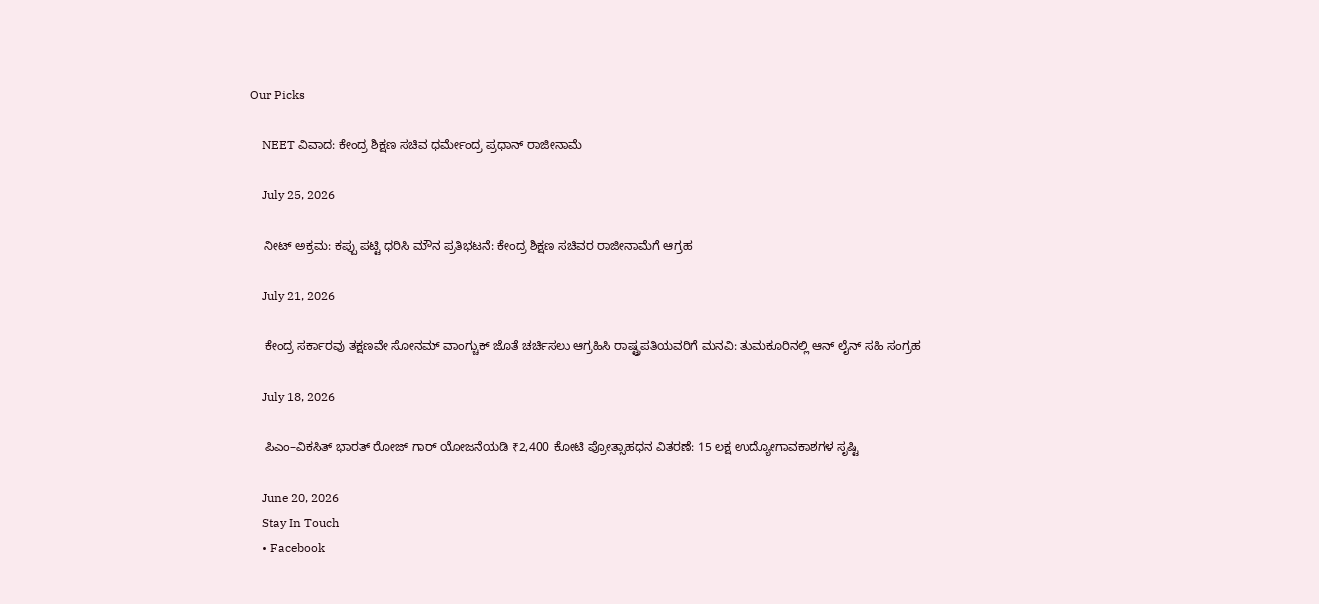Our Picks

    NEET ವಿವಾದ: ಕೇಂದ್ರ ಶಿಕ್ಷಣ ಸಚಿವ ಧರ್ಮೇಂದ್ರ ಪ್ರಧಾನ್ ರಾಜೀನಾಮೆ

    July 25, 2026

    ನೀಟ್ ಅಕ್ರಮ: ಕಪ್ಪು ಪಟ್ಟಿ ಧರಿಸಿ ಮೌನ ಪ್ರತಿಭಟನೆ: ಕೇಂದ್ರ ಶಿಕ್ಷಣ ಸಚಿವರ ರಾಜೀನಾಮೆಗೆ ಆಗ್ರಹ

    July 21, 2026

    ಕೇಂದ್ರ ಸರ್ಕಾರವು ತಕ್ಷಣವೇ ಸೋನಮ್ ವಾಂಗ್ಚುಕ್ ಜೊತೆ ಚರ್ಚಿಸಲು ಆಗ್ರಹಿಸಿ ರಾಷ್ಟ್ರಪತಿಯವರಿಗೆ ಮನವಿ: ತುಮಕೂರಿನಲ್ಲಿ ಆನ್‌ ಲೈನ್ ಸಹಿ ಸಂಗ್ರಹ

    July 18, 2026

    ಪಿಎಂ–ವಿಕಸಿತ್ ಭಾರತ್ ರೋಜ್‌ ಗಾರ್ ಯೋಜನೆಯಡಿ ₹2,400 ಕೋಟಿ ಪ್ರೋತ್ಸಾಹಧನ ವಿತರಣೆ: 15 ಲಕ್ಷ ಉದ್ಯೋಗಾವಕಾಶಗಳ ಸೃಷ್ಟಿ

    June 20, 2026
    Stay In Touch
    • Facebook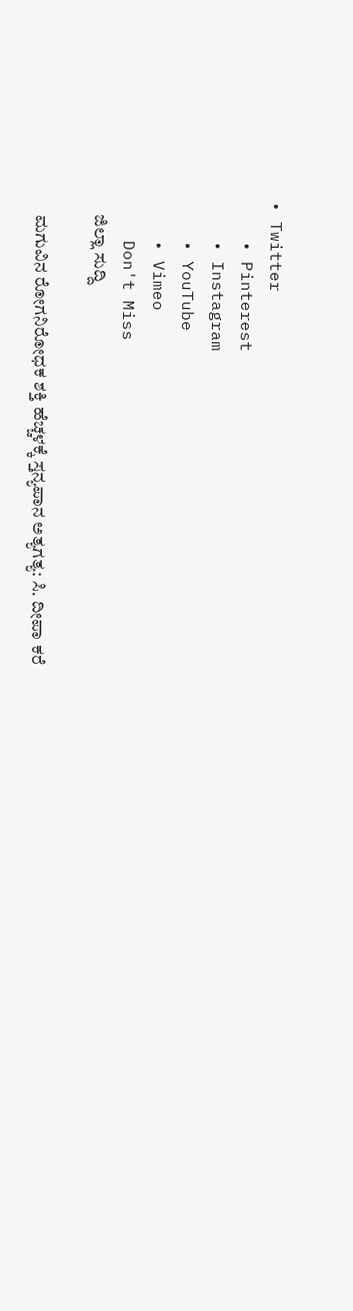• Twitter
    • Pinterest
    • Instagram
    • YouTube
    • Vimeo
    Don't Miss
    ಜಿಲ್ಲಾ ಸುದ್ದಿ

    ಮಗುವಿನ ರೋಗನಿರೋಧಕ ಶಕ್ತಿ ಹೆಚ್ಚಳಕ್ಕೆ ಸ್ತನ್ಯಪಾನ ಅತ್ಯಗತ್ಯ: ಸಿ. ದೀಪಾ ಕರೆ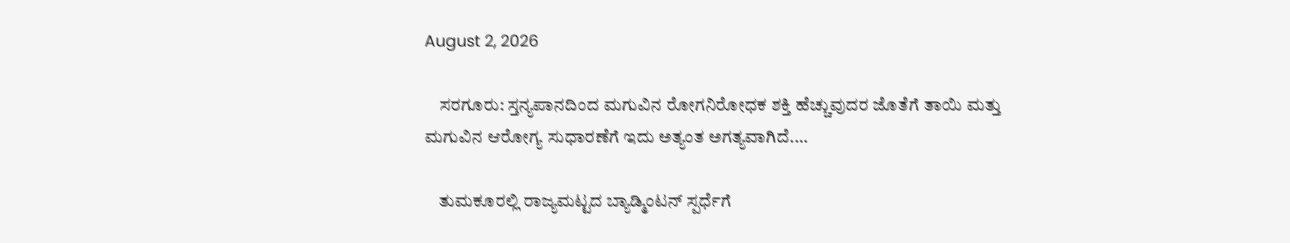August 2, 2026

    ಸರಗೂರು: ಸ್ತನ್ಯಪಾನದಿಂದ ಮಗುವಿನ ರೋಗನಿರೋಧಕ ಶಕ್ತಿ ಹೆಚ್ಚುವುದರ ಜೊತೆಗೆ ತಾಯಿ ಮತ್ತು ಮಗುವಿನ ಆರೋಗ್ಯ ಸುಧಾರಣೆಗೆ ಇದು ಅತ್ಯಂತ ಅಗತ್ಯವಾಗಿದೆ.…

    ತುಮಕೂರಲ್ಲಿ ರಾಜ್ಯಮಟ್ಟದ ಬ್ಯಾಡ್ಮಿಂಟನ್ ಸ್ಪರ್ಧೆಗೆ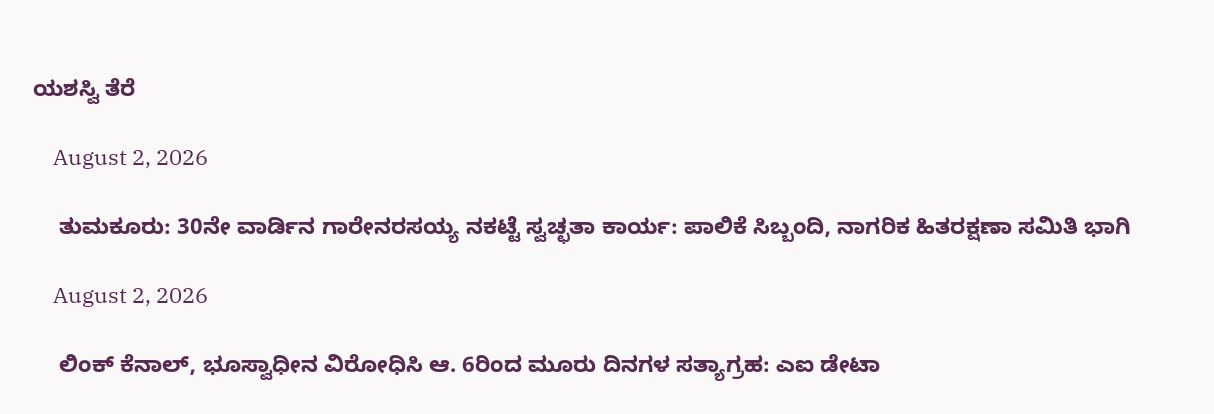ಯಶಸ್ವಿ ತೆರೆ

    August 2, 2026

    ತುಮಕೂರು: 30ನೇ ವಾರ್ಡಿನ ಗಾರೇನರಸಯ್ಯ ನಕಟ್ಟೆ ಸ್ವಚ್ಛತಾ ಕಾರ್ಯ: ಪಾಲಿಕೆ ಸಿಬ್ಬಂದಿ, ನಾಗರಿಕ ಹಿತರಕ್ಷಣಾ ಸಮಿತಿ ಭಾಗಿ

    August 2, 2026

    ಲಿಂಕ್ ಕೆನಾಲ್, ಭೂಸ್ವಾಧೀನ ವಿರೋಧಿಸಿ ಆ. 6ರಿಂದ ಮೂರು ದಿನಗಳ ಸತ್ಯಾಗ್ರಹ: ಎಐ ಡೇಟಾ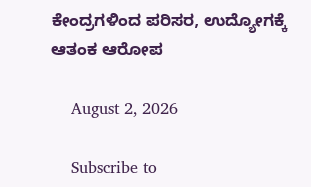ಕೇಂದ್ರಗಳಿಂದ ಪರಿಸರ, ಉದ್ಯೋಗಕ್ಕೆ ಆತಂಕ ಆರೋಪ

    August 2, 2026

    Subscribe to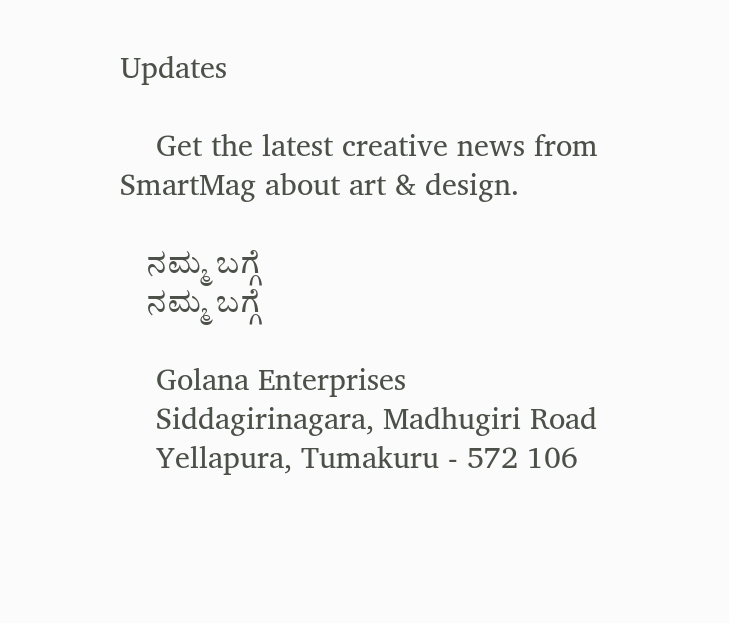Updates

    Get the latest creative news from SmartMag about art & design.

    ನಮ್ಮ ಬಗ್ಗೆ
    ನಮ್ಮ ಬಗ್ಗೆ

    Golana Enterprises
    Siddagirinagara, Madhugiri Road
    Yellapura, Tumakuru - 572 106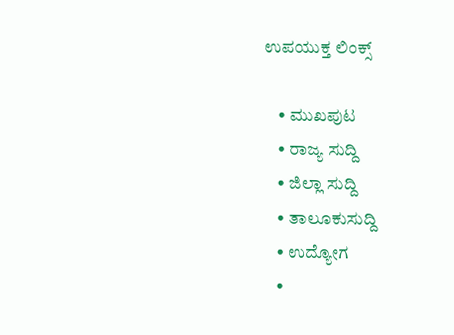ಉಪಯುಕ್ತ ಲಿಂಕ್ಸ್

    • ಮುಖಪುಟ
    • ರಾಜ್ಯ ಸುದ್ದಿ
    • ಜಿಲ್ಲಾ ಸುದ್ದಿ
    • ತಾಲೂಕುಸುದ್ದಿ
    • ಉದ್ಯೋಗ
    •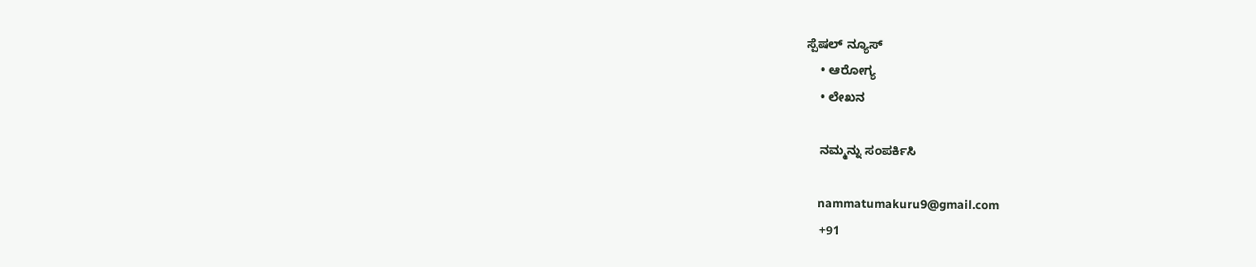ಸ್ಪೆಷಲ್ ನ್ಯೂಸ್
    • ಆರೋಗ್ಯ
    • ಲೇಖನ

    ನಮ್ಮನ್ನು ಸಂಪರ್ಕಿಸಿ

    nammatumakuru9@gmail.com
    +91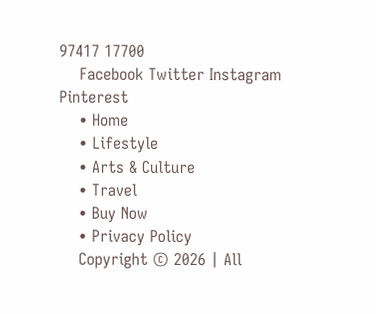97417 17700
    Facebook Twitter Instagram Pinterest
    • Home
    • Lifestyle
    • Arts & Culture
    • Travel
    • Buy Now
    • Privacy Policy
    Copyright © 2026 | All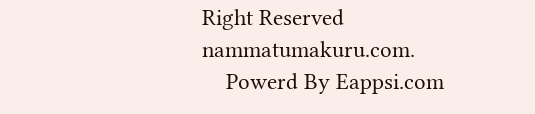Right Reserved nammatumakuru.com.
    Powerd By Eappsi.com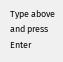Type above and press Enter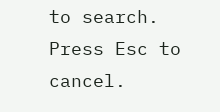to search. Press Esc to cancel.